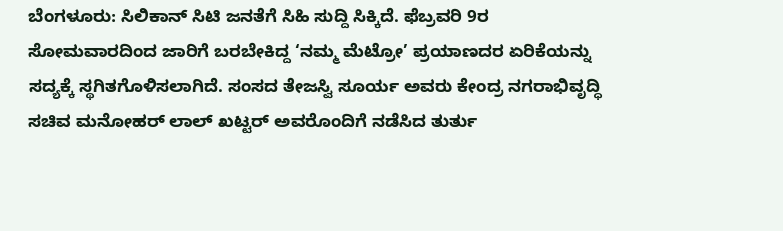ಬೆಂಗಳೂರು: ಸಿಲಿಕಾನ್ ಸಿಟಿ ಜನತೆಗೆ ಸಿಹಿ ಸುದ್ದಿ ಸಿಕ್ಕಿದೆ. ಫೆಬ್ರವರಿ 9ರ ಸೋಮವಾರದಿಂದ ಜಾರಿಗೆ ಬರಬೇಕಿದ್ದ ‘ನಮ್ಮ ಮೆಟ್ರೋ’ ಪ್ರಯಾಣದರ ಏರಿಕೆಯನ್ನು ಸದ್ಯಕ್ಕೆ ಸ್ಥಗಿತಗೊಳಿಸಲಾಗಿದೆ. ಸಂಸದ ತೇಜಸ್ವಿ ಸೂರ್ಯ ಅವರು ಕೇಂದ್ರ ನಗರಾಭಿವೃದ್ಧಿ ಸಚಿವ ಮನೋಹರ್ ಲಾಲ್ ಖಟ್ಟರ್ ಅವರೊಂದಿಗೆ ನಡೆಸಿದ ತುರ್ತು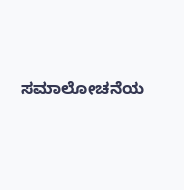ಸಮಾಲೋಚನೆಯ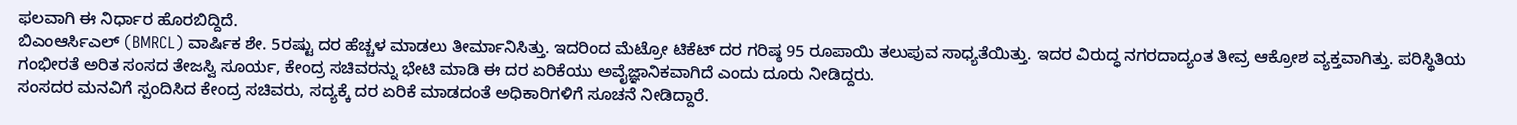ಫಲವಾಗಿ ಈ ನಿರ್ಧಾರ ಹೊರಬಿದ್ದಿದೆ.
ಬಿಎಂಆರ್ಸಿಎಲ್ (BMRCL) ವಾರ್ಷಿಕ ಶೇ. 5ರಷ್ಟು ದರ ಹೆಚ್ಚಳ ಮಾಡಲು ತೀರ್ಮಾನಿಸಿತ್ತು. ಇದರಿಂದ ಮೆಟ್ರೋ ಟಿಕೆಟ್ ದರ ಗರಿಷ್ಠ 95 ರೂಪಾಯಿ ತಲುಪುವ ಸಾಧ್ಯತೆಯಿತ್ತು. ಇದರ ವಿರುದ್ಧ ನಗರದಾದ್ಯಂತ ತೀವ್ರ ಆಕ್ರೋಶ ವ್ಯಕ್ತವಾಗಿತ್ತು. ಪರಿಸ್ಥಿತಿಯ ಗಂಭೀರತೆ ಅರಿತ ಸಂಸದ ತೇಜಸ್ವಿ ಸೂರ್ಯ, ಕೇಂದ್ರ ಸಚಿವರನ್ನು ಭೇಟಿ ಮಾಡಿ ಈ ದರ ಏರಿಕೆಯು ಅವೈಜ್ಞಾನಿಕವಾಗಿದೆ ಎಂದು ದೂರು ನೀಡಿದ್ದರು.
ಸಂಸದರ ಮನವಿಗೆ ಸ್ಪಂದಿಸಿದ ಕೇಂದ್ರ ಸಚಿವರು, ಸದ್ಯಕ್ಕೆ ದರ ಏರಿಕೆ ಮಾಡದಂತೆ ಅಧಿಕಾರಿಗಳಿಗೆ ಸೂಚನೆ ನೀಡಿದ್ದಾರೆ.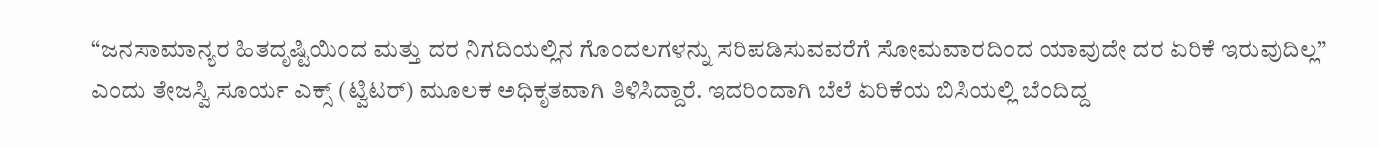“ಜನಸಾಮಾನ್ಯರ ಹಿತದೃಷ್ಟಿಯಿಂದ ಮತ್ತು ದರ ನಿಗದಿಯಲ್ಲಿನ ಗೊಂದಲಗಳನ್ನು ಸರಿಪಡಿಸುವವರೆಗೆ ಸೋಮವಾರದಿಂದ ಯಾವುದೇ ದರ ಏರಿಕೆ ಇರುವುದಿಲ್ಲ” ಎಂದು ತೇಜಸ್ವಿ ಸೂರ್ಯ ಎಕ್ಸ್ (ಟ್ವಿಟರ್) ಮೂಲಕ ಅಧಿಕೃತವಾಗಿ ತಿಳಿಸಿದ್ದಾರೆ. ಇದರಿಂದಾಗಿ ಬೆಲೆ ಏರಿಕೆಯ ಬಿಸಿಯಲ್ಲಿ ಬೆಂದಿದ್ದ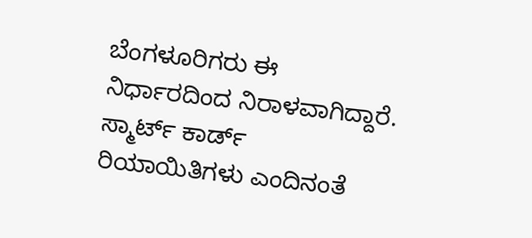ಬೆಂಗಳೂರಿಗರು ಈ ನಿರ್ಧಾರದಿಂದ ನಿರಾಳವಾಗಿದ್ದಾರೆ. ಸ್ಮಾರ್ಟ್ ಕಾರ್ಡ್ ರಿಯಾಯಿತಿಗಳು ಎಂದಿನಂತೆ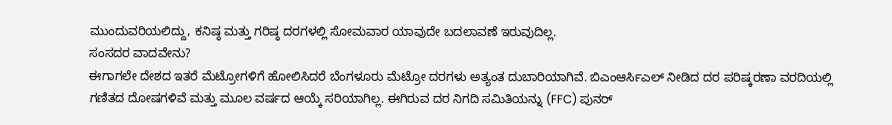ಮುಂದುವರಿಯಲಿದ್ದು, ಕನಿಷ್ಠ ಮತ್ತು ಗರಿಷ್ಠ ದರಗಳಲ್ಲಿ ಸೋಮವಾರ ಯಾವುದೇ ಬದಲಾವಣೆ ಇರುವುದಿಲ್ಲ.
ಸಂಸದರ ವಾದವೇನು?
ಈಗಾಗಲೇ ದೇಶದ ಇತರೆ ಮೆಟ್ರೋಗಳಿಗೆ ಹೋಲಿಸಿದರೆ ಬೆಂಗಳೂರು ಮೆಟ್ರೋ ದರಗಳು ಅತ್ಯಂತ ದುಬಾರಿಯಾಗಿವೆ. ಬಿಎಂಆರ್ಸಿಎಲ್ ನೀಡಿದ ದರ ಪರಿಷ್ಕರಣಾ ವರದಿಯಲ್ಲಿ ಗಣಿತದ ದೋಷಗಳಿವೆ ಮತ್ತು ಮೂಲ ವರ್ಷದ ಆಯ್ಕೆ ಸರಿಯಾಗಿಲ್ಲ. ಈಗಿರುವ ದರ ನಿಗದಿ ಸಮಿತಿಯನ್ನು (FFC) ಪುನರ್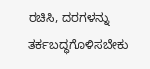ರಚಿಸಿ, ದರಗಳನ್ನು ತರ್ಕಬದ್ಧಗೊಳಿಸಬೇಕು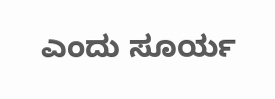ಎಂದು ಸೂರ್ಯ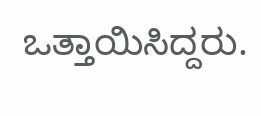ಒತ್ತಾಯಿಸಿದ್ದರು.